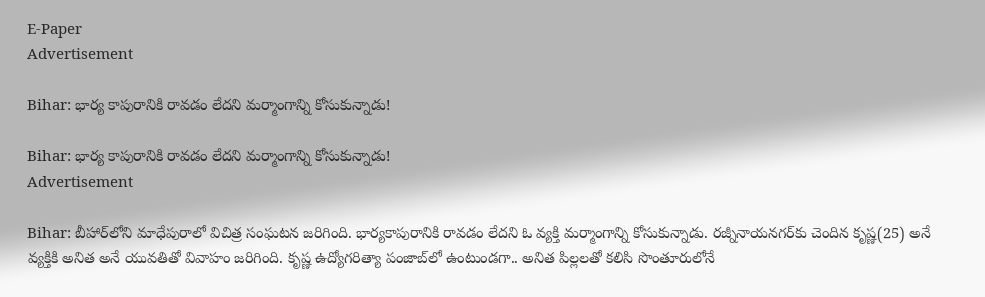E-Paper
Advertisement

Bihar: భార్య కాపురానికి రావడం లేదని మర్మాంగాన్ని కోసుకున్నాడు!

Bihar: భార్య కాపురానికి రావడం లేదని మర్మాంగాన్ని కోసుకున్నాడు!
Advertisement

Bihar: బీహార్‌లోని మాధేపురాలో విచిత్ర సంఘటన జరిగింది. భార్యకాపురానికి రావడం లేదని ఓ వ్యక్తి మర్మాంగాన్ని కోసుకున్నాడు. రజ్నీనాయనగర్‌కు చెందిన కృష్ణ(25) అనే వ్యక్తికి అనిత అనే యువతితో వివాహం జరిగింది. కృష్ణ ఉద్యోగరిత్యా పంజాబ్‌లో ఉంటుండగా.. అనిత పిల్లలతో కలిసి సొంతూరులోనే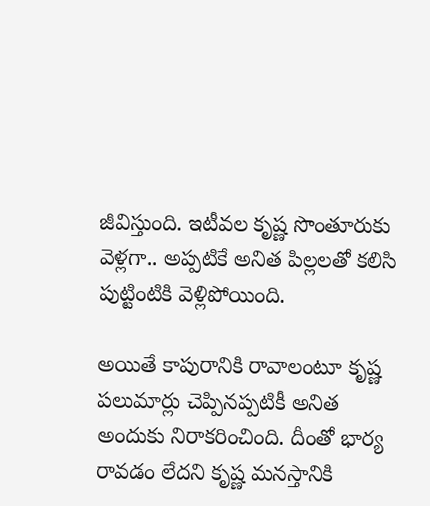జీవిస్తుంది. ఇటీవల కృష్ణ సొంతూరుకు వెళ్లగా.. అప్పటికే అనిత పిల్లలతో కలిసి పుట్టింటికి వెళ్లిపోయింది.

అయితే కాపురానికి రావాలంటూ కృష్ణ పలుమార్లు చెప్పినప్పటికీ అనిత అందుకు నిరాకరించింది. దీంతో భార్య రావడం లేదని కృష్ణ మనస్తానికి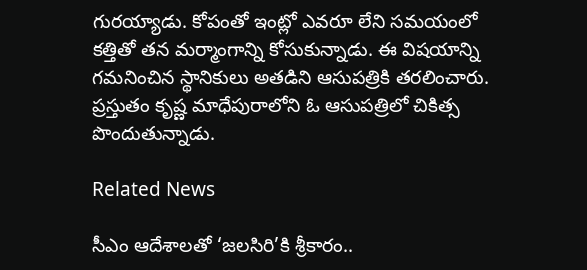గురయ్యాడు. కోపంతో ఇంట్లో ఎవరూ లేని సమయంలో కత్తితో తన మర్మాంగాన్ని కోసుకున్నాడు. ఈ విషయాన్ని గమనించిన స్థానికులు అతడిని ఆసుపత్రికి తరలించారు. ప్రస్తుతం కృష్ణ మాధేపురాలోని ఓ ఆసుపత్రిలో చికిత్స పొందుతున్నాడు.

Related News

సీఎం ఆదేశాలతో ‘జలసిరి’కి శ్రీకారం..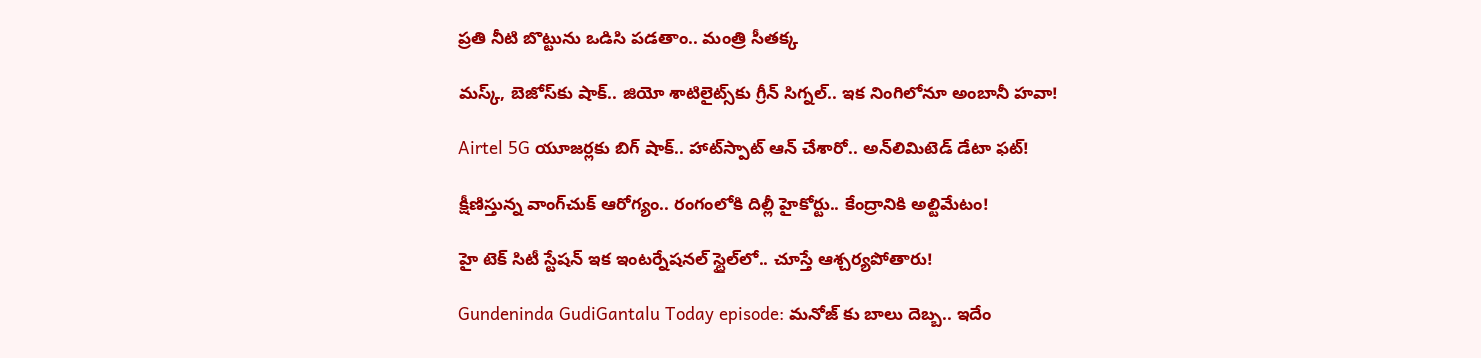ప్రతి నీటి బొట్టును ఒడిసి పడతాం.. మంత్రి సీతక్క

మస్క్, బెజోస్‌కు షాక్.. జియో శాటిలైట్స్‌కు గ్రీన్ సిగ్నల్.. ఇక నింగిలోనూ అంబానీ హవా!

Airtel 5G యూజర్లకు బిగ్ షాక్.. హాట్‌స్పాట్ ఆన్ చేశారో.. అన్‌లిమిటెడ్ డేటా ఫట్!

క్షీణిస్తున్న వాంగ్‌చుక్ ఆరోగ్యం.. రంగంలోకి దిల్లీ హైకోర్టు.. కేంద్రానికి అల్టిమేటం!

హై టెక్ సిటీ స్టేషన్ ఇక ఇంటర్నేషనల్ స్టైల్‌లో.. చూస్తే ఆశ్చర్యపోతారు!

Gundeninda GudiGantalu Today episode: మనోజ్ కు బాలు దెబ్బ.. ఇదేం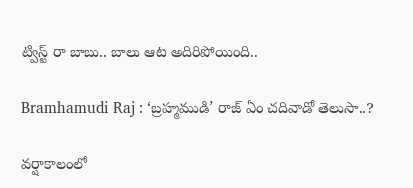ట్విస్ట్ రా బాబు.. బాలు ఆట అదిరిపోయింది..

Bramhamudi Raj : ‘బ్రహ్మముడి’ రాజ్ ఏం చదివాడో తెలుసా..?

వర్షాకాలంలో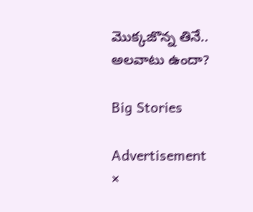మొక్కజొన్న తినే.. అలవాటు ఉందా?

Big Stories

Advertisement
×